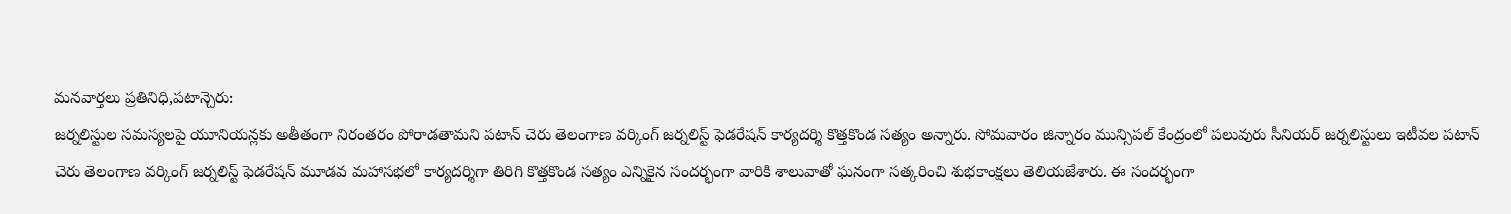మనవార్తలు ప్రతినిధి,పటాన్చెరు:
జర్నలిస్టుల సమస్యలపై యూనియన్లకు అతీతంగా నిరంతరం పోరాడతామని పటాన్ చెరు తెలంగాణ వర్కింగ్ జర్నలిస్ట్ ఫెడరేషన్ కార్యదర్శి కొత్తకొండ సత్యం అన్నారు. సోమవారం జిన్నారం మున్సిపల్ కేంద్రంలో పలువురు సీనియర్ జర్నలిస్టులు ఇటీవల పటాన్ చెరు తెలంగాణ వర్కింగ్ జర్నలిస్ట్ ఫెడరేషన్ మూడవ మహాసభలో కార్యదర్శిగా తిరిగి కొత్తకొండ సత్యం ఎన్నికైన సందర్భంగా వారికి శాలువాతో ఘనంగా సత్కరించి శుభకాంక్షలు తెలియజేశారు. ఈ సందర్భంగా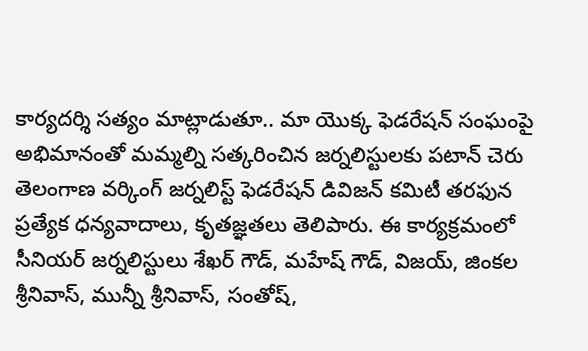కార్యదర్శి సత్యం మాట్లాడుతూ.. మా యొక్క ఫెడరేషన్ సంఘంపై అభిమానంతో మమ్మల్ని సత్కరించిన జర్నలిస్టులకు పటాన్ చెరు తెలంగాణ వర్కింగ్ జర్నలిస్ట్ ఫెడరేషన్ డివిజన్ కమిటీ తరఫున ప్రత్యేక ధన్యవాదాలు, కృతజ్ఞతలు తెలిపారు. ఈ కార్యక్రమంలో సీనియర్ జర్నలిస్టులు శేఖర్ గౌడ్, మహేష్ గౌడ్, విజయ్, జింకల శ్రీనివాస్, మున్నీ శ్రీనివాస్, సంతోష్,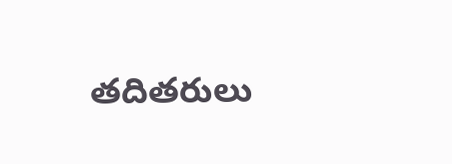తదితరులు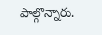పాల్గొన్నారు.